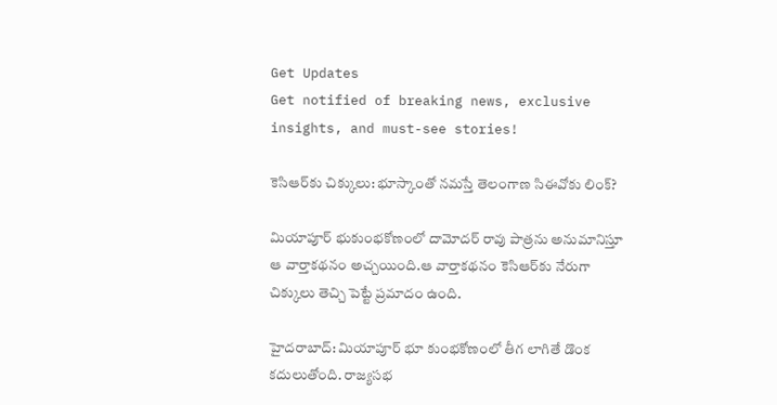Get Updates
Get notified of breaking news, exclusive insights, and must-see stories!

కెసిఆర్‌కు చిక్కులు: భూస్కాంతో నమస్తే తెలంగాణ సిఈవోకు లింక్?

మియాపూర్ భుకుంభకోణంలో దామోదర్ రావు పాత్రను అనుమానిస్తూ ఆ వార్తాకథనం అచ్చయింది.ఆ వార్తాకథనం కెసిఆర్‌కు నేరుగా చిక్కులు తెచ్చి పెట్టే ప్రమాదం ఉంది.

హైదరాబాద్: మియాపూర్ భూ కుంభకోణంలో తీగ లాగితే డొంక కదులుతోంది. రాజ్యసభ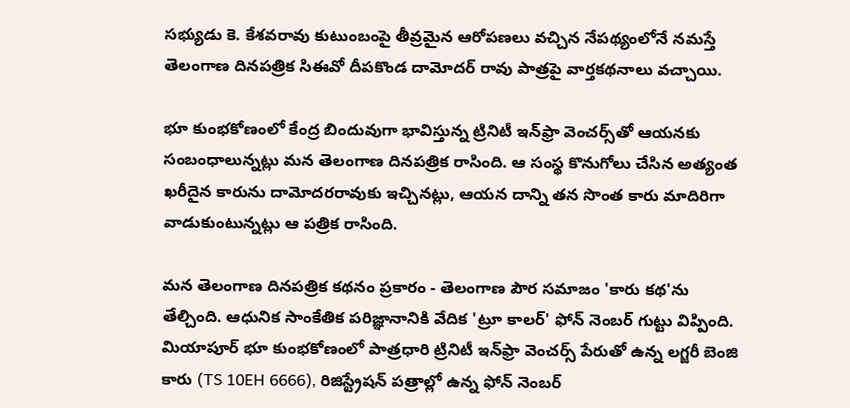సభ్యుడు కె. కేశవరావు కుటుంబంపై తీవ్రమైన ఆరోపణలు వచ్చిన నేపథ్యంలోనే నమస్తే తెలంగాణ దినపత్రిక సిఈవో దీపకొండ దామోదర్ రావు పాత్రపై వార్తకథనాలు వచ్చాయి.

భూ కుంభకోణంలో కేంద్ర బిందువుగా భావిస్తున్న ట్రినిటీ ఇన్‌ఫ్రా వెంచర్స్‌తో ఆయనకు సంబంధాలున్నట్లు మన తెలంగాణ దినపత్రిక రాసింది. ఆ సంస్థ కొనుగోలు చేసిన అత్యంత ఖరీదైన కారును దామోదరరావుకు ఇచ్చినట్లు, ఆయన దాన్ని తన సొంత కారు మాదిరిగా వాడుకుంటున్నట్లు ఆ పత్రిక రాసింది.

మన తెలంగాణ దినపత్రిక కథనం ప్రకారం - తెలంగాణ పౌర సమాజం 'కారు కథ'ను తేల్చింది. ఆధునిక సాంకేతిక పరిజ్ఞానానికి వేదిక 'ట్రూ కాలర్' ఫోన్ నెంబర్ గుట్టు విప్పింది. మియాపూర్ భూ కుంభకోణంలో పాత్రధారి ట్రినిటీ ఇన్‌ఫ్రా వెంచర్స్ పేరుతో ఉన్న లగ్జరీ బెంజి కారు (TS 10EH 6666), రిజిస్ట్రేషన్ పత్రాల్లో ఉన్న ఫోన్ నెంబర్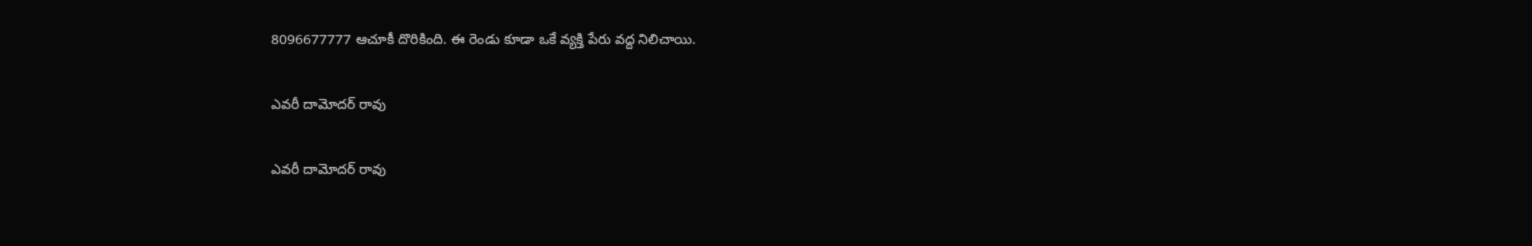8096677777 ఆచూకీ దొరికింది. ఈ రెండు కూడా ఒకే వ్యక్తి పేరు వద్ద నిలిచాయి.

ఎవరీ దామోదర్ రావు

ఎవరీ దామోదర్ రావు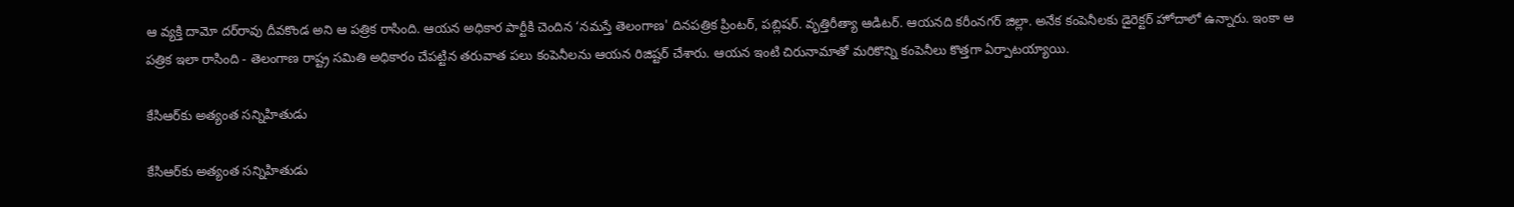ఆ వ్యక్తి దామో దర్‌రావు దీవకొండ అని ఆ పత్రిక రాసింది. ఆయన అధికార పార్టీకి చెందిన ‘నమస్తే తెలంగాణ' దినపత్రిక ప్రింటర్, పబ్లిషర్. వృత్తిరీత్యా ఆడిటర్. ఆయనది కరీంనగర్ జిల్లా. అనేక కంపెనీలకు డైరెక్టర్ హోదాలో ఉన్నారు. ఇంకా ఆ పత్రిక ఇలా రాసింది - తెలంగాణ రాష్ట్ర సమితి అధికారం చేపట్టిన తరువాత పలు కంపెనీలను ఆయన రిజిష్టర్ చేశారు. ఆయన ఇంటి చిరునామాతో మరికొన్ని కంపెనీలు కొత్తగా ఏర్పాటయ్యాయి.

కేసిఆర్‌కు అత్యంత సన్నిహితుడు

కేసిఆర్‌కు అత్యంత సన్నిహితుడు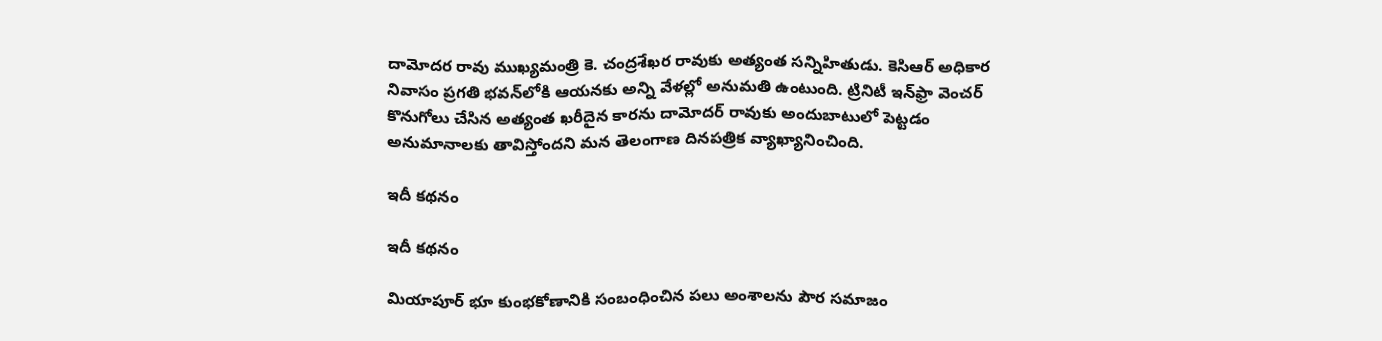దామోదర రావు ముఖ్యమంత్రి కె. చంద్రశేఖర రావుకు అత్యంత సన్నిహితుడు. కెసిఆర్ అధికార నివాసం ప్రగతి భవన్‌లోకి ఆయనకు అన్ని వేళల్లో అనుమతి ఉంటుంది. ట్రినిటీ ఇన్‌ఫ్రా వెంచర్ కొనుగోలు చేసిన అత్యంత ఖరీదైన కారను దామోదర్ రావుకు అందుబాటులో పెట్టడం అనుమానాలకు తావిస్తోందని మన తెలంగాణ దినపత్రిక వ్యాఖ్యానించింది.

ఇదీ కథనం

ఇదీ కథనం

మియాపూర్ భూ కుంభకోణానికి సంబంధించిన పలు అంశాలను పౌర సమాజం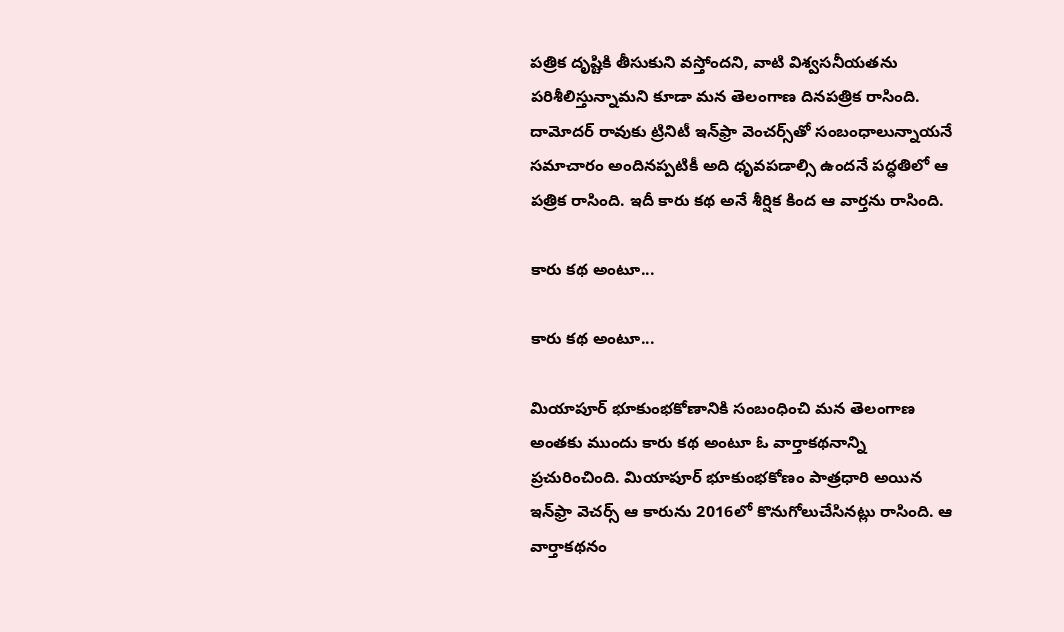పత్రిక దృష్టికి తీసుకుని వస్తోందని, వాటి విశ్వసనీయతను పరిశీలిస్తున్నామని కూడా మన తెలంగాణ దినపత్రిక రాసింది. దామోదర్ రావుకు ట్రినిటీ ఇన్‌ఫ్రా వెంచర్స్‌తో సంబంధాలున్నాయనే సమాచారం అందినప్పటికీ అది ధృవపడాల్సి ఉందనే పద్ధతిలో ఆ పత్రిక రాసింది. ఇదీ కారు కథ అనే శీర్షిక కింద ఆ వార్తను రాసింది.

కారు కథ అంటూ...

కారు కథ అంటూ...

మియాపూర్ భూకుంభకోణానికి సంబంధించి మన తెలంగాణ అంతకు ముందు కారు కథ అంటూ ఓ వార్తాకథనాన్ని ప్రచురించింది. మియాపూర్ భూకుంభకోణం పాత్రధారి అయిన ఇన్‌ఫ్రా వెచర్స్ ఆ కారును 2016లో కొనుగోలుచేసినట్లు రాసింది. ఆ వార్తాకథనం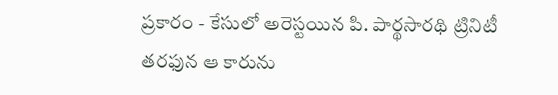ప్రకారం - కేసులో అరెస్టయిన పి. పార్థసారథి ట్రినిటీ తరఫున ఆ కారును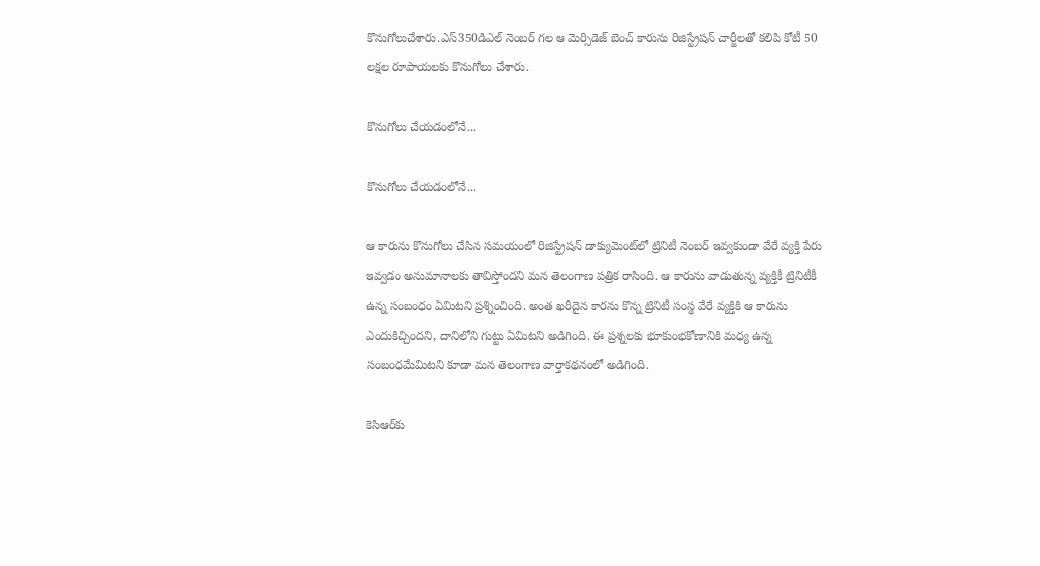కొనుగోలుచేశారు.ఎస్350డిఎల్ నెంబర్ గల ఆ మెర్సిడెజ్ బెంచ్ కారును రిజిస్ట్రేషన్ చార్జీలతో కలిపి కోటీ 50 లక్షల రూపాయలకు కొనుగోలు చేశారు.

కొనుగోలు చేయడంలోనే...

కొనుగోలు చేయడంలోనే...

ఆ కారును కొనుగోలు చేసిన సమయంలో రిజిస్ట్రేషన్ డాక్యుమెంట్‌లో ట్రినిటీ నెంబర్ ఇవ్వకుండా వేరే వ్యక్తి పేరు ఇవ్వడం అనుమానాలకు తావిస్తోందని మన తెలంగాణ పత్రిక రాసింది. ఆ కారును వాడుతున్న వ్యక్తికీ ట్రినిటీకీ ఉన్న సంబంధం ఏమిటని ప్రశ్నించింది. అంత ఖరీదైన కారను కొన్న ట్రినిటీ సంస్థ వేరే వ్యక్తికి ఆ కారును ఎందుకిచ్చిందని, దానిలోని గుట్టు ఏమిటని అడిగింది. ఈ ప్రశ్నలకు భూకుంభకోణానికి మధ్య ఉన్న సంబంధమేమిటని కూడా మన తెలంగాణ వార్తాకథనంలో అడిగింది.

కెసిఆర్‌కు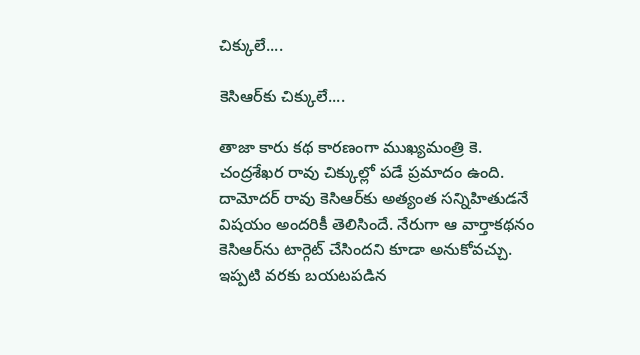చిక్కులే....

కెసిఆర్‌కు చిక్కులే....

తాజా కారు కథ కారణంగా ముఖ్యమంత్రి కె. చంద్రశేఖర రావు చిక్కుల్లో పడే ప్రమాదం ఉంది. దామోదర్ రావు కెసిఆర్‌కు అత్యంత సన్నిహితుడనే విషయం అందరికీ తెలిసిందే. నేరుగా ఆ వార్తాకథనం కెసిఆర్‌ను టార్గెట్ చేసిందని కూడా అనుకోవచ్చు. ఇప్పటి వరకు బయటపడిన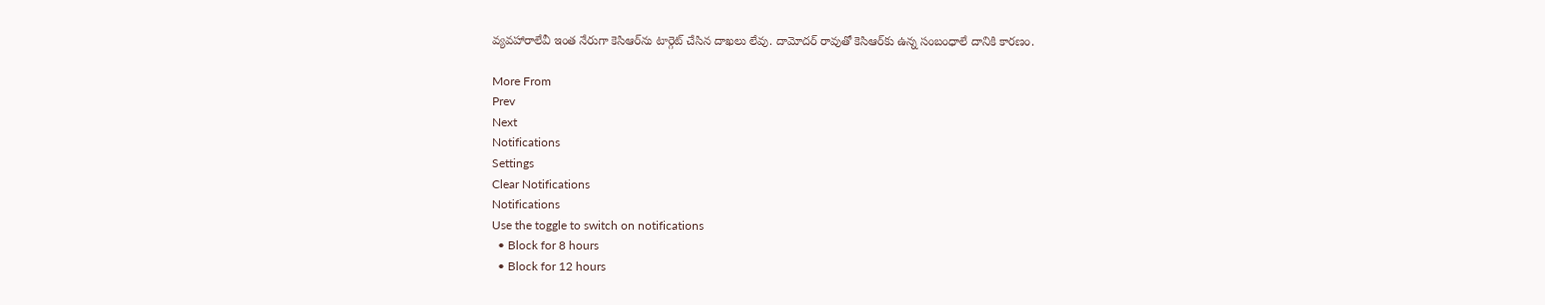వ్యవహారాలేవీ ఇంత నేరుగా కెసిఆర్‌ను టార్గెట్ చేసిన దాఖలు లేవు. దామోదర్ రావుతో కెసిఆర్‌కు ఉన్న సంబంధాలే దానికి కారణం.

More From
Prev
Next
Notifications
Settings
Clear Notifications
Notifications
Use the toggle to switch on notifications
  • Block for 8 hours
  • Block for 12 hours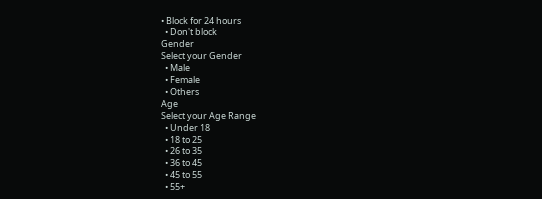• Block for 24 hours
  • Don't block
Gender
Select your Gender
  • Male
  • Female
  • Others
Age
Select your Age Range
  • Under 18
  • 18 to 25
  • 26 to 35
  • 36 to 45
  • 45 to 55
  • 55+